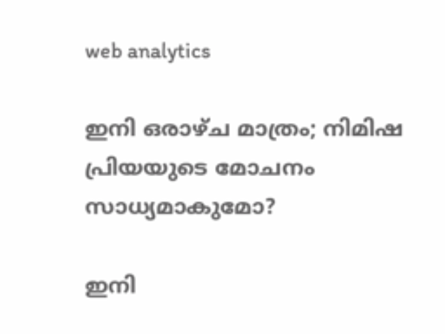web analytics

ഇനി ഒരാഴ്ച മാത്രം; നിമിഷ പ്രിയയുടെ മോചനം സാധ്യമാകുമോ?

ഇനി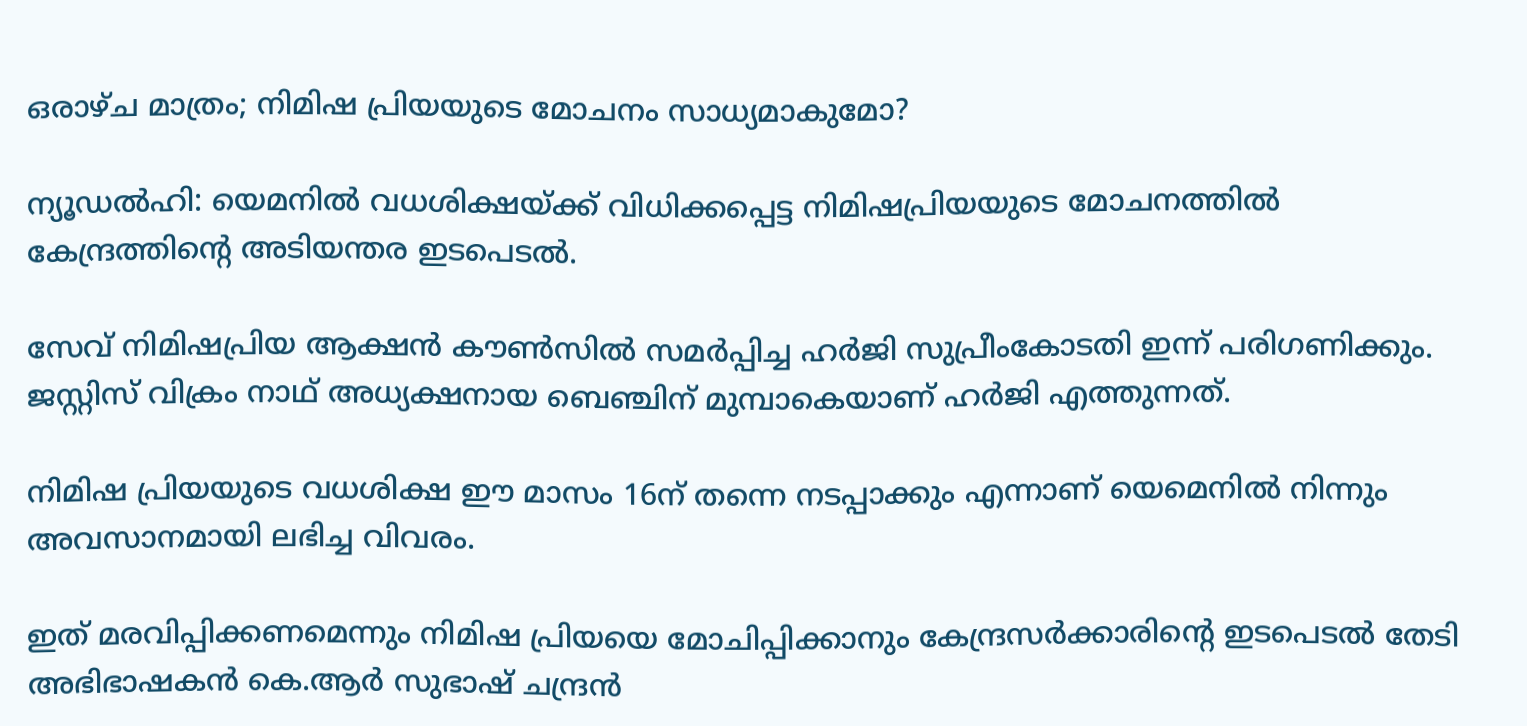ഒരാഴ്ച മാത്രം; നിമിഷ പ്രിയയുടെ മോചനം സാധ്യമാകുമോ?

ന്യൂഡൽഹി: യെമനിൽ വധശിക്ഷയ്ക്ക് വിധിക്കപ്പെട്ട നിമിഷപ്രിയയുടെ മോചനത്തിൽ കേന്ദ്രത്തിന്റെ അടിയന്തര ഇടപെടൽ.

സേവ് നിമിഷപ്രിയ ആക്ഷൻ കൗൺസിൽ സമർപ്പിച്ച ഹർജി സുപ്രീംകോടതി ഇന്ന് പരിഗണിക്കും. ജസ്റ്റിസ് വിക്രം നാഥ് അധ്യക്ഷനായ ബെഞ്ചിന് മുമ്പാകെയാണ് ഹർജി എത്തുന്നത്.

നിമിഷ പ്രിയയുടെ വധശിക്ഷ ഈ മാസം 16ന് തന്നെ നടപ്പാക്കും എന്നാണ് യെമെനിൽ നിന്നും അവസാനമായി ലഭിച്ച വിവരം.

ഇത് മരവിപ്പിക്കണമെന്നും നിമിഷ പ്രിയയെ മോചിപ്പിക്കാനും കേന്ദ്രസർക്കാരിൻ്റെ ഇടപെടൽ തേടി അഭിഭാഷകൻ കെ.ആർ സുഭാഷ് ചന്ദ്രൻ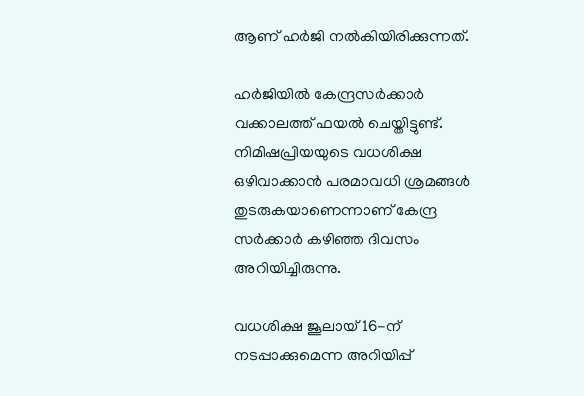ആണ് ഹർജി നൽകിയിരിക്കുന്നത്.

ഹർജിയിൽ കേന്ദ്രസർക്കാർ വക്കാലത്ത് ഫയൽ ചെയ്തിട്ടുണ്ട്. നിമിഷപ്രിയയുടെ വധശിക്ഷ ഒഴിവാക്കാൻ പരമാവധി ശ്രമങ്ങൾ തുടരുകയാണെന്നാണ് കേന്ദ്ര സർക്കാർ കഴിഞ്ഞ ദിവസം അറിയിച്ചിരുന്നു.

വധശിക്ഷ ജൂലായ് 16-ന് നടപ്പാക്കുമെന്ന അറിയിപ്പ്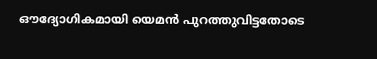ഔദ്യോഗികമായി യെമൻ പുറത്തുവിട്ടതോടെ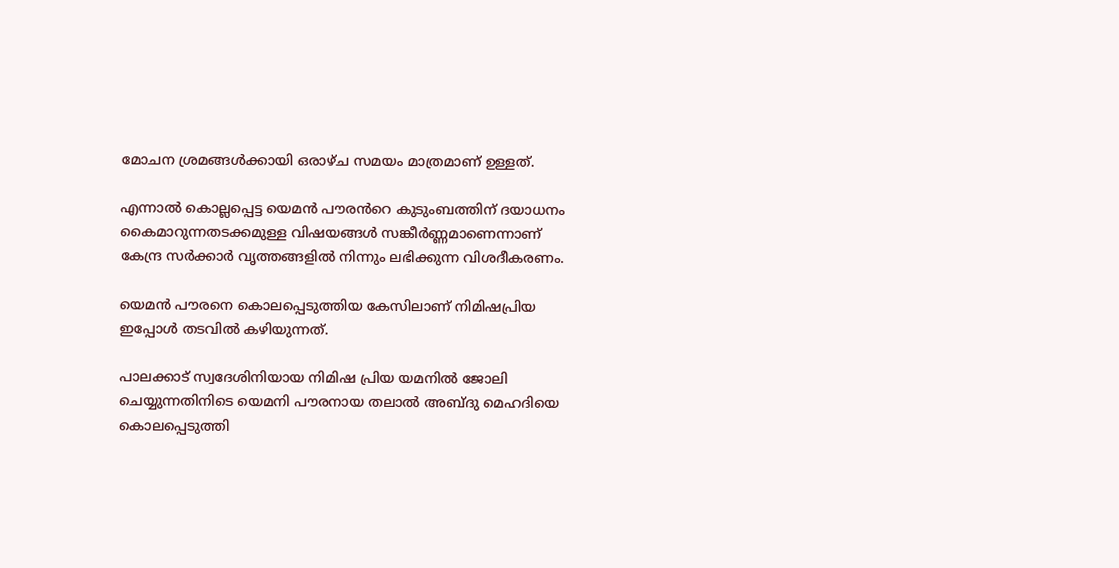മോചന ശ്രമങ്ങൾക്കായി ഒരാഴ്ച സമയം മാത്രമാണ് ഉള്ളത്.

എന്നാൽ കൊല്ലപ്പെട്ട യെമൻ പൗരൻറെ കുടുംബത്തിന് ദയാധനം കൈമാറുന്നതടക്കമുള്ള വിഷയങ്ങൾ സങ്കീർണ്ണമാണെന്നാണ് കേന്ദ്ര സർക്കാർ വൃത്തങ്ങളിൽ നിന്നും ലഭിക്കുന്ന വിശദീകരണം.

യെമൻ പൗരനെ കൊലപ്പെടുത്തിയ കേസിലാണ് നിമിഷപ്രിയ ഇപ്പോൾ തടവിൽ കഴിയുന്നത്.

പാലക്കാട് സ്വദേശിനിയായ നിമിഷ പ്രിയ യമനിൽ ജോലി ചെയ്യുന്നതിനിടെ യെമനി പൗരനായ തലാൽ അബ്ദു മെഹദിയെ കൊലപ്പെടുത്തി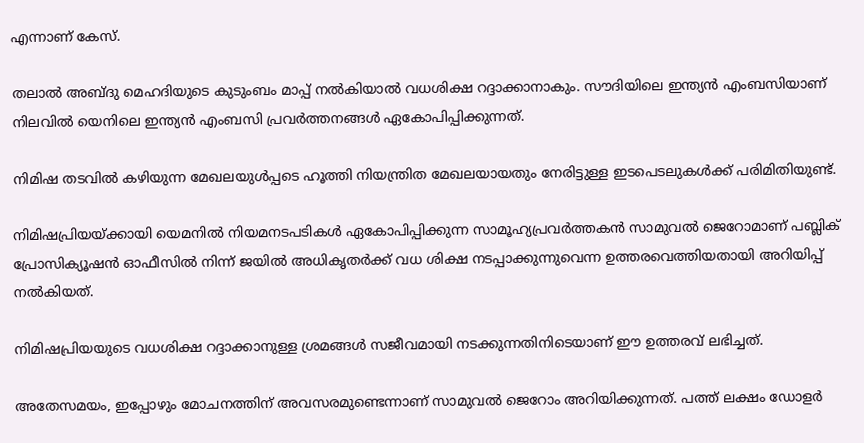എന്നാണ് കേസ്.

തലാൽ അബ്ദു മെഹദിയുടെ കുടുംബം മാപ്പ് നൽകിയാൽ വധശിക്ഷ റദ്ദാക്കാനാകും. സൗദിയിലെ ഇന്ത്യൻ എംബസിയാണ് നിലവിൽ യെനിലെ ഇന്ത്യൻ എംബസി പ്രവർത്തനങ്ങൾ ഏകോപിപ്പിക്കുന്നത്.

നിമിഷ തടവിൽ കഴിയുന്ന മേഖലയുൾപ്പടെ ഹൂത്തി നിയന്ത്രിത മേഖലയായതും നേരിട്ടുള്ള ഇടപെടലുകൾക്ക് പരിമിതിയുണ്ട്.

നിമിഷപ്രിയയ്ക്കായി യെമനിൽ നിയമനടപടികൾ ഏകോപിപ്പിക്കുന്ന സാമൂഹ്യപ്രവർത്തകൻ സാമുവൽ ജെറോമാണ് പബ്ലിക് പ്രോസിക്യൂഷൻ ഓഫീസിൽ നിന്ന് ജയിൽ അധികൃതർക്ക് വധ ശിക്ഷ നടപ്പാക്കുന്നുവെന്ന ഉത്തരവെത്തിയതായി അറിയിപ്പ് നൽകിയത്.

നിമിഷപ്രിയയുടെ വധശിക്ഷ റദ്ദാക്കാനുള്ള ശ്രമങ്ങൾ സജീവമായി നടക്കുന്നതിനിടെയാണ് ഈ ഉത്തരവ് ലഭിച്ചത്.

അതേസമയം, ഇപ്പോഴും മോചനത്തിന് അവസരമുണ്ടെന്നാണ് സാമുവൽ ജെറോം അറിയിക്കുന്നത്. പത്ത് ലക്ഷം ഡോളർ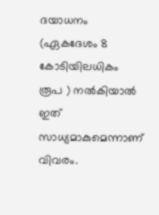ദയാധനം (ഏകദേശം 8 കോടിയിലധികം രൂപ ) നൽകിയാൽ ഇത് സാധ്യമാകുമെന്നാണ് വിവരം.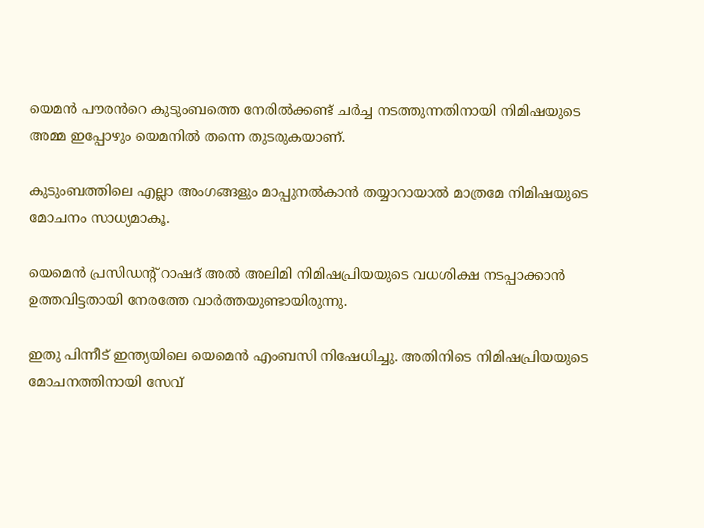യെമൻ പൗരൻറെ കുടുംബത്തെ നേരിൽക്കണ്ട് ചർച്ച നടത്തുന്നതിനായി നിമിഷയുടെ അമ്മ ഇപ്പോഴും യെമനിൽ തന്നെ തുടരുകയാണ്.

കുടുംബത്തിലെ എല്ലാ അംഗങ്ങളും മാപ്പുനല്‍കാന്‍ തയ്യാറായാല്‍ മാത്രമേ നിമിഷയുടെ മോചനം സാധ്യമാകൂ.

യെമെന്‍ പ്രസിഡന്റ് റാഷദ് അല്‍ അലിമി നിമിഷപ്രിയയുടെ വധശിക്ഷ നടപ്പാക്കാന്‍ ഉത്തവിട്ടതായി നേരത്തേ വാര്‍ത്തയുണ്ടായിരുന്നു.

ഇതു പിന്നീട് ഇന്ത്യയിലെ യെമെന്‍ എംബസി നിഷേധിച്ചു. അതിനിടെ നിമിഷപ്രിയയുടെ മോചനത്തിനായി സേവ്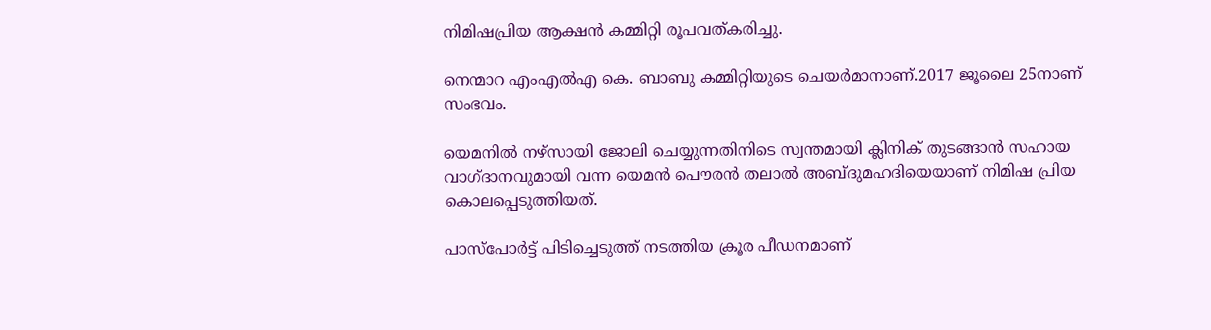നിമിഷപ്രിയ ആക്ഷന്‍ കമ്മിറ്റി രൂപവത്കരിച്ചു.

നെന്മാറ എംഎല്‍എ കെ. ബാബു കമ്മിറ്റിയുടെ ചെയർമാനാണ്.2017 ജൂലൈ 25നാണ് സംഭവം.

യെമനിൽ നഴ്സായി ജോലി ചെയ്യുന്നതിനിടെ സ്വന്തമായി ക്ലിനിക് തുടങ്ങാൻ സഹായ വാഗ്ദാനവുമായി വന്ന യെമന്‍ പൌരന്‍ തലാൽ അബ്ദുമഹദിയെയാണ് നിമിഷ പ്രിയ കൊലപ്പെടുത്തിയത്.

പാസ്പോർട്ട് പിടിച്ചെടുത്ത് നടത്തിയ ക്രൂര പീഡനമാണ്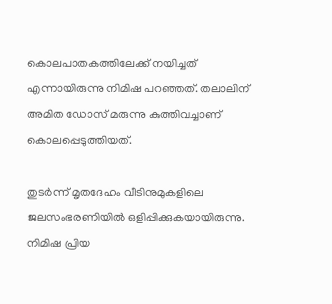കൊലപാതകത്തിലേക്ക് നയിച്ചത് എന്നായിരുന്നു നിമിഷ പറഞ്ഞത്. തലാലിന് അമിത ഡോസ് മരുന്നു കുത്തിവച്ചാണ് കൊലപ്പെടുത്തിയത്.

തുടര്‍ന്ന് മൃതദേഹം വീടിനുമുകളിലെ ജലസംഭരണിയില്‍ ഒളിപ്പിക്കുകയായിരുന്നു. നിമിഷ പ്രിയ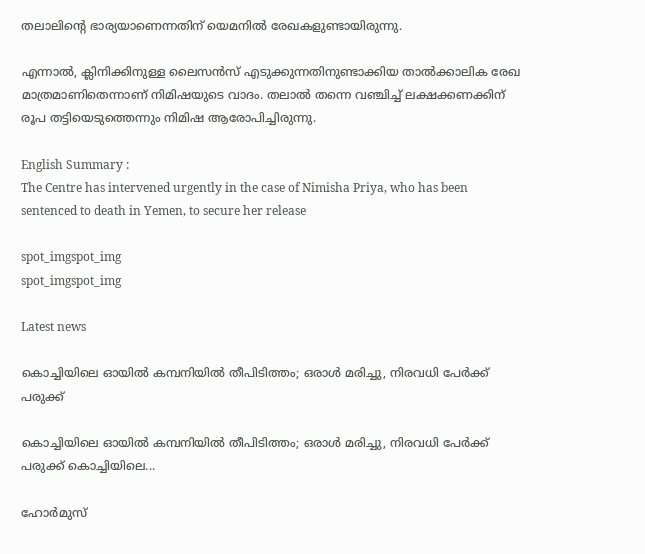തലാലിന്‍റെ ഭാര്യയാണെന്നതിന് യെമനില്‍ രേഖകളുണ്ടായിരുന്നു.

എന്നാല്‍, ക്ലിനിക്കിനുള്ള ലൈസന്‍സ് എടുക്കുന്നതിനുണ്ടാക്കിയ താല്‍ക്കാലിക രേഖ മാത്രമാണിതെന്നാണ് നിമിഷയുടെ വാദം. തലാല്‍ തന്നെ വഞ്ചിച്ച് ലക്ഷക്കണക്കിന് രൂപ തട്ടിയെടുത്തെന്നും നിമിഷ ആരോപിച്ചിരുന്നു.

English Summary :
The Centre has intervened urgently in the case of Nimisha Priya, who has been sentenced to death in Yemen, to secure her release

spot_imgspot_img
spot_imgspot_img

Latest news

കൊച്ചിയിലെ ഓയിൽ കമ്പനിയിൽ തീപിടിത്തം; ഒരാൾ മരിച്ചു, നിരവധി പേർക്ക് പരുക്ക്

കൊച്ചിയിലെ ഓയിൽ കമ്പനിയിൽ തീപിടിത്തം; ഒരാൾ മരിച്ചു, നിരവധി പേർക്ക് പരുക്ക് കൊച്ചിയിലെ...

ഹോർമുസ്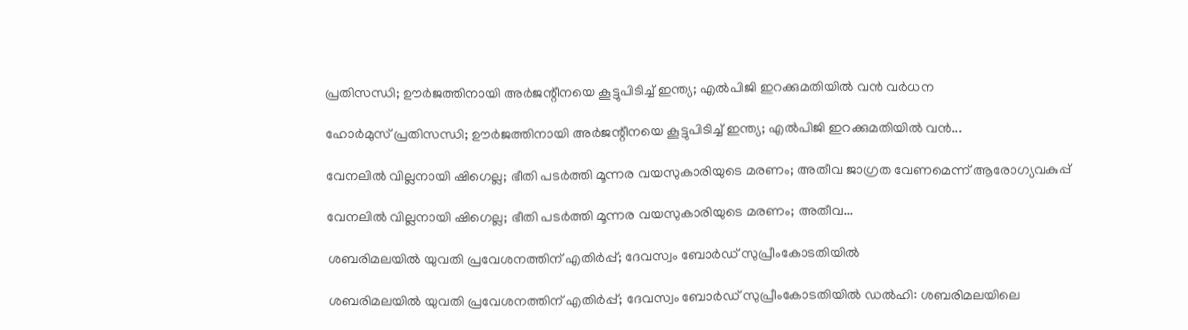പ്രതിസന്ധി; ഊർജത്തിനായി അർജന്റീനയെ കൂട്ടുപിടിച്ച് ഇന്ത്യ; എൽപിജി ഇറക്കുമതിയിൽ വൻ വർധന

ഹോർമുസ് പ്രതിസന്ധി; ഊർജത്തിനായി അർജന്റീനയെ കൂട്ടുപിടിച്ച് ഇന്ത്യ; എൽപിജി ഇറക്കുമതിയിൽ വൻ...

വേനലിൽ വില്ലനായി ഷിഗെല്ല; ഭീതി പടർത്തി മൂന്നര വയസുകാരിയുടെ മരണം; അതീവ ജാഗ്രത വേണമെന്ന് ആരോഗ്യവകുപ്പ്

വേനലിൽ വില്ലനായി ഷിഗെല്ല; ഭീതി പടർത്തി മൂന്നര വയസുകാരിയുടെ മരണം; അതീവ...

ശബരിമലയിൽ യുവതി പ്രവേശനത്തിന് എതിർപ്പ്; ദേവസ്വം ബോർഡ് സുപ്രീംകോടതിയിൽ

ശബരിമലയിൽ യുവതി പ്രവേശനത്തിന് എതിർപ്പ്; ദേവസ്വം ബോർഡ് സുപ്രീംകോടതിയിൽ ഡൽഹി: ശബരിമലയിലെ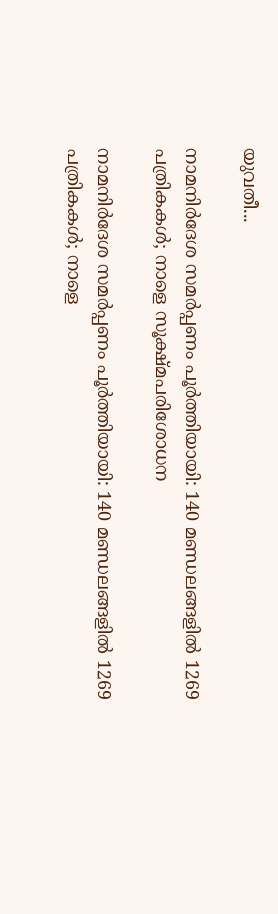യുവതീ...

നാമനിർദേശ സമർപ്പണം പൂർത്തിയായി: 140 മണ്ഡലങ്ങളിൽ 1269 പത്രികകൾ; നാളെ സൂക്ഷ്മപരിശോധന

നാമനിർദേശ സമർപ്പണം പൂർത്തിയായി: 140 മണ്ഡലങ്ങളിൽ 1269 പത്രികകൾ; നാളെ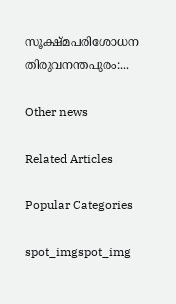സൂക്ഷ്മപരിശോധന തിരുവനന്തപുരം:...

Other news

Related Articles

Popular Categories

spot_imgspot_img